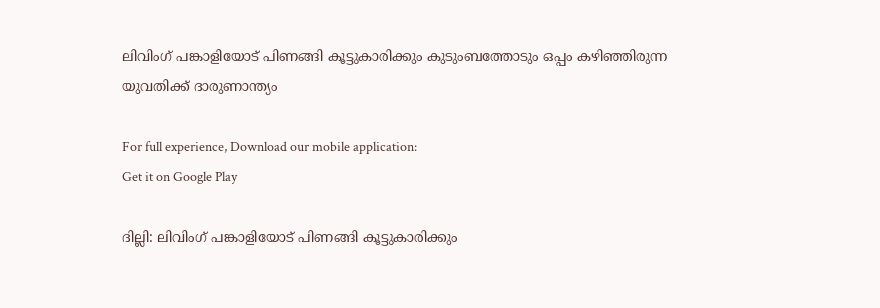ലിവിംഗ് പങ്കാളിയോട് പിണങ്ങി കൂട്ടുകാരിക്കും കുടുംബത്തോടും ഒപ്പം കഴിഞ്ഞിരുന്ന യുവതിക്ക് ദാരുണാന്ത്യം

For full experience, Download our mobile application:
Get it on Google Play

ദില്ലി: ലിവിംഗ് പങ്കാളിയോട് പിണങ്ങി കൂട്ടുകാരിക്കും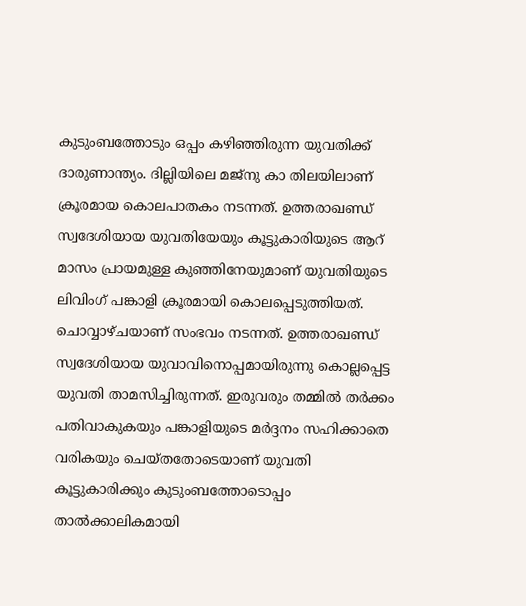കുടുംബത്തോടും ഒപ്പം കഴിഞ്ഞിരുന്ന യുവതിക്ക് ദാരുണാന്ത്യം. ദില്ലിയിലെ മജ്നു കാ തിലയിലാണ് ക്രൂരമായ കൊലപാതകം നടന്നത്. ഉത്തരാഖണ്ഡ് സ്വദേശിയായ യുവതിയേയും കൂട്ടുകാരിയുടെ ആറ് മാസം പ്രായമുള്ള കുഞ്ഞിനേയുമാണ് യുവതിയുടെ ലിവിംഗ് പങ്കാളി ക്രൂരമായി കൊലപ്പെടുത്തിയത്. ചൊവ്വാഴ്ചയാണ് സംഭവം നടന്നത്. ഉത്തരാഖണ്ഡ് സ്വദേശിയായ യുവാവിനൊപ്പമായിരുന്നു കൊല്ലപ്പെട്ട യുവതി താമസിച്ചിരുന്നത്. ഇരുവരും തമ്മിൽ തർക്കം പതിവാകുകയും പങ്കാളിയുടെ മർദ്ദനം സഹിക്കാതെ വരികയും ചെയ്തതോടെയാണ് യുവതി കൂട്ടുകാരിക്കും കുടുംബത്തോടൊപ്പം താൽക്കാലികമായി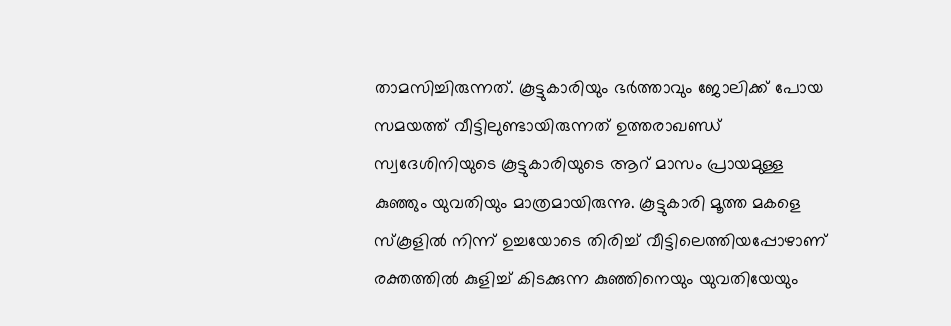താമസിച്ചിരുന്നത്. കൂട്ടുകാരിയും ഭർത്താവും ജോലിക്ക് പോയ സമയത്ത് വീട്ടിലുണ്ടായിരുന്നത് ഉത്തരാഖണ്ഡ് സ്വദേശിനിയുടെ കൂട്ടുകാരിയുടെ ആറ് മാസം പ്രായമുള്ള കു‌‌ഞ്ഞും യുവതിയും മാത്രമായിരുന്നു. കൂട്ടുകാരി മൂത്ത മകളെ സ്കൂളിൽ നിന്ന് ഉച്ചയോടെ തിരിച്ച് വീട്ടിലെത്തിയപ്പോഴാണ് രക്തത്തിൽ കുളിച്ച് കിടക്കുന്ന കുഞ്ഞിനെയും യുവതിയേയും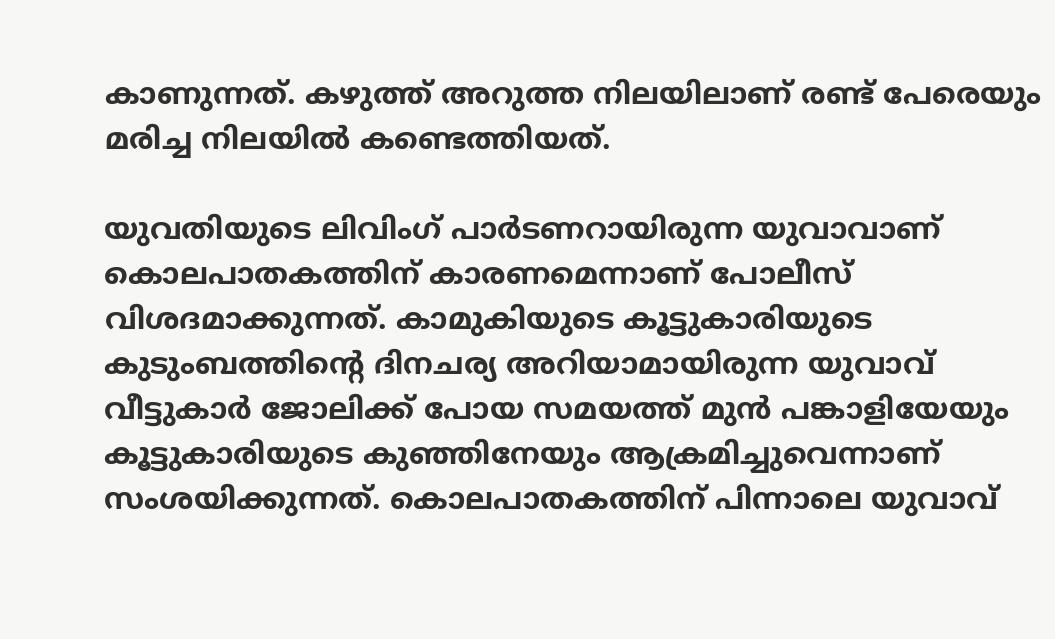കാണുന്നത്. കഴുത്ത് അറുത്ത നിലയിലാണ് രണ്ട് പേരെയും മരിച്ച നിലയിൽ കണ്ടെത്തിയത്.

യുവതിയുടെ ലിവിംഗ് പാർടണറായിരുന്ന യുവാവാണ് കൊലപാതകത്തിന് കാരണമെന്നാണ് പോലീസ് വിശദമാക്കുന്നത്. കാമുകിയുടെ കൂട്ടുകാരിയുടെ കുടുംബത്തിന്റെ ദിനചര്യ അറിയാമായിരുന്ന യുവാവ് വീട്ടുകാർ ജോലിക്ക് പോയ സമയത്ത് മുൻ പങ്കാളിയേയും കൂട്ടുകാരിയുടെ കുഞ്ഞിനേയും ആക്രമിച്ചുവെന്നാണ് സംശയിക്കുന്നത്. കൊലപാതകത്തിന് പിന്നാലെ യുവാവ്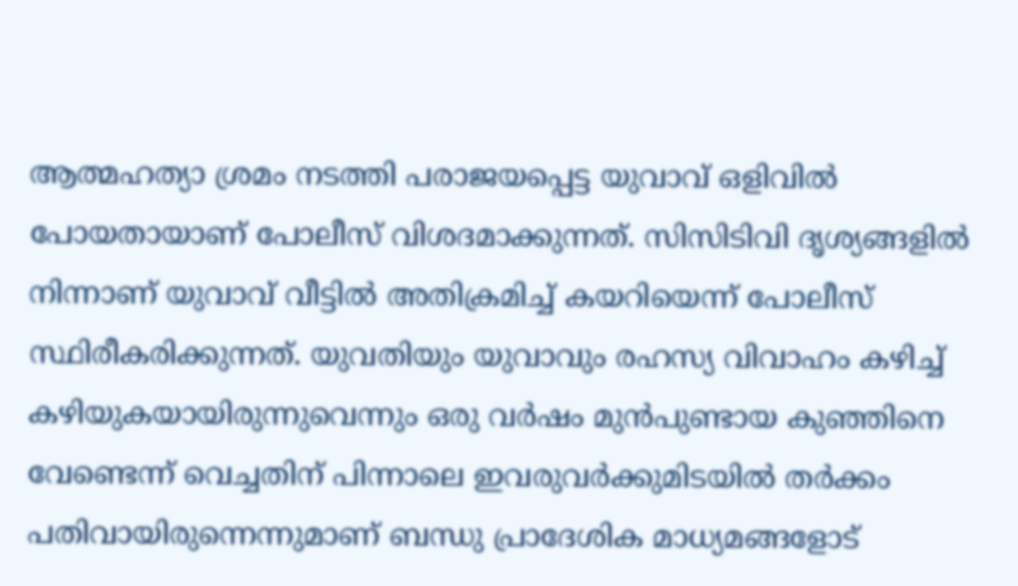ആത്മഹത്യാ ശ്രമം നടത്തി പരാജയപ്പെട്ട യുവാവ് ഒളിവിൽ പോയതായാണ് പോലീസ് വിശദമാക്കുന്നത്. സിസിടിവി ദൃശ്യങ്ങളിൽ നിന്നാണ് യുവാവ് വീട്ടിൽ അതിക്രമിച്ച് കയറിയെന്ന് പോലീസ് സ്ഥിരീകരിക്കുന്നത്. യുവതിയും യുവാവും രഹസ്യ വിവാഹം കഴിച്ച് കഴിയുകയായിരുന്നുവെന്നും ഒരു വ‍ർഷം മുൻപുണ്ടായ കുഞ്ഞിനെ വേണ്ടെന്ന് വെച്ചതിന് പിന്നാലെ ഇവരുവർക്കുമിടയിൽ തർക്കം പതിവായിരുന്നെന്നുമാണ് ബന്ധു പ്രാദേശിക മാധ്യമങ്ങളോട്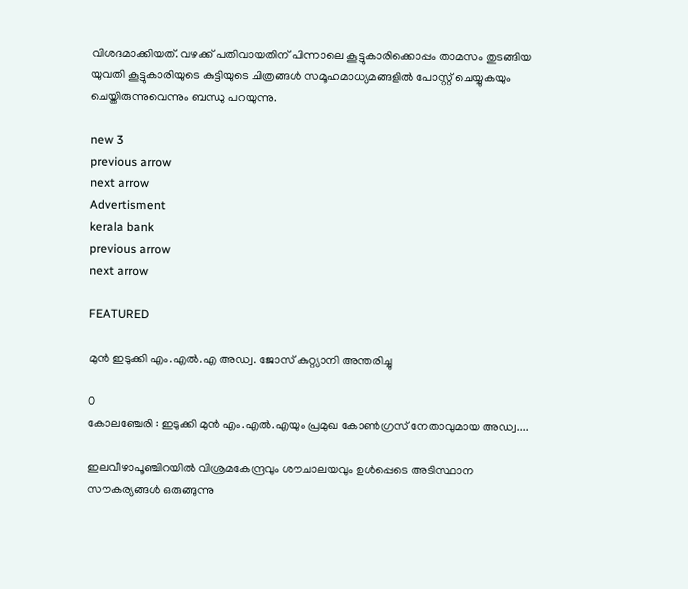വിശദമാക്കിയത്. വഴക്ക് പതിവായതിന് പിന്നാലെ കൂട്ടുകാരിക്കൊപ്പം താമസം തുടങ്ങിയ യുവതി കൂട്ടുകാരിയുടെ കുട്ടിയുടെ ചിത്രങ്ങൾ സമൂഹമാധ്യമങ്ങളിൽ പോസ്റ്റ് ചെയ്യുകയും ചെയ്തിരുന്നുവെന്നും ബന്ധു പറയുന്നു.

new 3
previous arrow
next arrow
Advertisment
kerala bank
previous arrow
next arrow

FEATURED

മുൻ ഇടുക്കി എം.എൽ.എ അഡ്വ. ജോസ് കുറ്റ്യാനി അന്തരിച്ചു

0
കോലഞ്ചേരി : ഇടുക്കി മുൻ എം.എൽ.എയും പ്രമുഖ കോൺഗ്രസ് നേതാവുമായ അഡ്വ....

ഇലവീഴാപൂഞ്ചിറയിൽ വിശ്രമകേന്ദ്രവും ശൗചാലയവും ഉൾപ്പെടെ അടിസ്ഥാന സൗകര്യങ്ങൾ ഒരുങ്ങുന്നു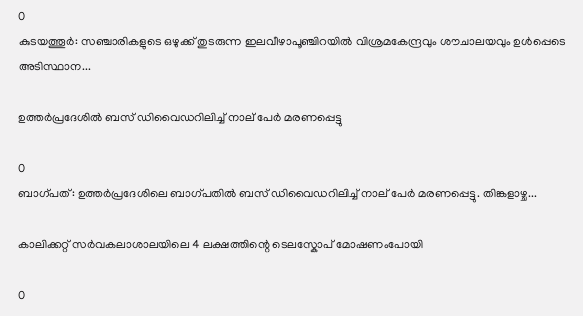0
കുടയത്തൂർ: സഞ്ചാരികളുടെ ഒഴുക്ക് തുടരുന്ന ഇലവീഴാപൂഞ്ചിറയിൽ വിശ്രമകേന്ദ്രവും ശൗചാലയവും ഉൾപ്പെടെ അടിസ്ഥാന...

ഉത്തർപ്രദേശിൽ ബസ് ഡിവൈഡറിലിച്ച് നാല് പേർ മരണപ്പെട്ടു

0
ബാഗ്പത്: ഉത്തർപ്രദേശിലെ ബാഗ്പതിൽ ബസ് ഡിവൈഡറിലിച്ച് നാല് പേർ മരണപ്പെട്ടു. തിങ്കളാഴ്ച...

കാലിക്കറ്റ് സർവകലാശാലയിലെ 4 ലക്ഷത്തിന്റെ ടെലസ്കോപ് മോഷണംപോയി

0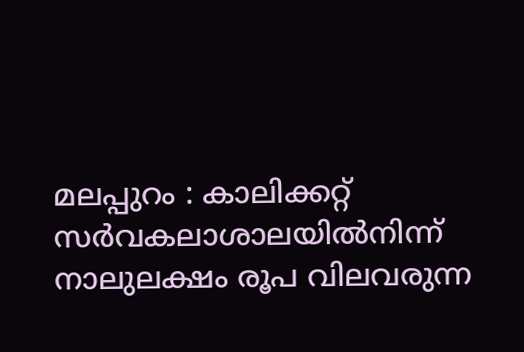മലപ്പുറം : കാലിക്കറ്റ് സർവകലാശാലയിൽനിന്ന് നാലുലക്ഷം രൂപ വിലവരുന്ന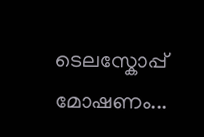ടെലസ്കോപ്പ് മോഷണം...